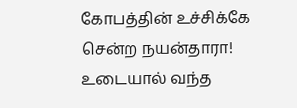கோபத்தின் உச்சிக்கே சென்ற நயன்தாரா! உடையால் வந்த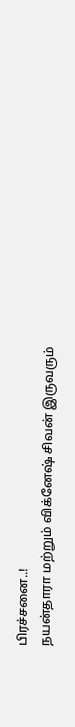பிரச்சனை..!
நயன்தாரா மற்றும் விக்னேஷ் சிவன் இருவரும்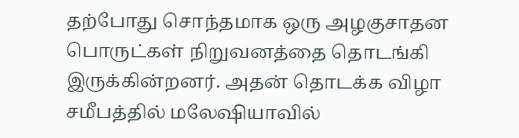தற்போது சொந்தமாக ஒரு அழகுசாதன பொருட்கள் நிறுவனத்தை தொடங்கி இருக்கின்றனர். அதன் தொடக்க விழா சமீபத்தில் மலேஷியாவில்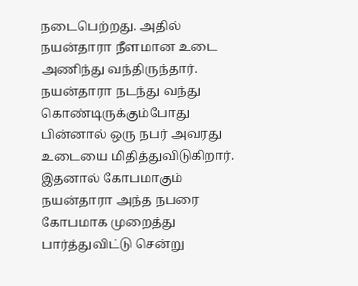நடைபெற்றது. அதில் நயன்தாரா நீளமான உடை அணிந்து வந்திருந்தார்.
நயன்தாரா நடந்து வந்து கொண்டிருக்கும்போது பின்னால் ஒரு நபர் அவரது உடையை மிதித்துவிடுகிறார். இதனால் கோபமாகும் நயன்தாரா அந்த நபரை கோபமாக முறைத்து பார்த்துவிட்டு சென்று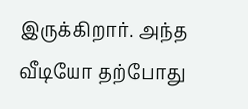இருக்கிறார். அந்த வீடியோ தற்போது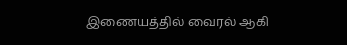இணையத்தில் வைரல் ஆகி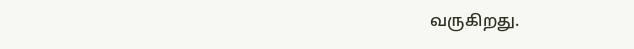வருகிறது.